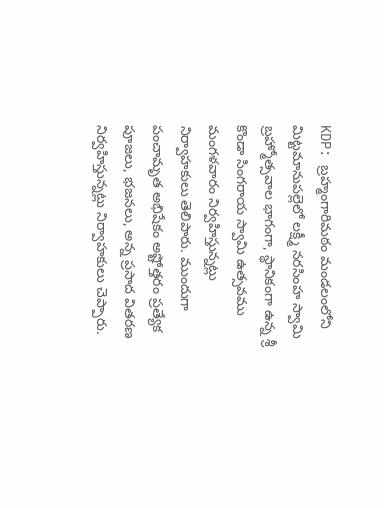KDP: బ్రహ్మంగారిమఠం మండలంలోని మిట్టమానుపల్లెలో లక్ష్మీ నరసింహ స్వామి బ్రహ్మోత్సవాల భాగంగా, స్థానికంగా ఉన్న శ్రీ కొండా సింగరాయ స్వామి ఉత్సవము మంగళవారం నిర్వహిస్తున్నట్లు నిర్వాహకులు తెలిపారు. ముందుగా పంచామృత అభిషేకం అష్టోత్తరం ప్రత్యేక పూజలు, భజనలు, అన్న ప్రసాద వితరణ నిర్వహిస్తున్నట్లు నిర్వాహకులు చెప్పారు.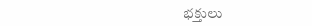భక్తులు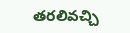తరలివచ్చి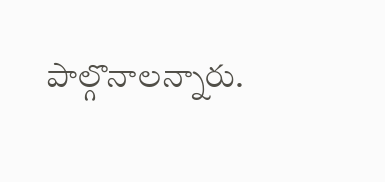పాల్గొనాలన్నారు.